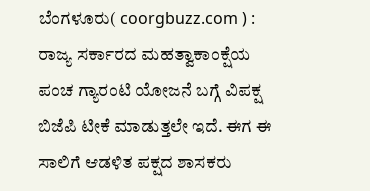ಬೆಂಗಳೂರು( coorgbuzz.com ) : ರಾಜ್ಯ ಸರ್ಕಾರದ ಮಹತ್ವಾಕಾಂಕ್ಷೆಯ ಪಂಚ ಗ್ಯಾರಂಟಿ ಯೋಜನೆ ಬಗ್ಗೆ ವಿಪಕ್ಷ ಬಿಜೆಪಿ ಟೀಕೆ ಮಾಡುತ್ತಲೇ ಇದೆ. ಈಗ ಈ ಸಾಲಿಗೆ ಆಡಳಿತ ಪಕ್ಷದ ಶಾಸಕರು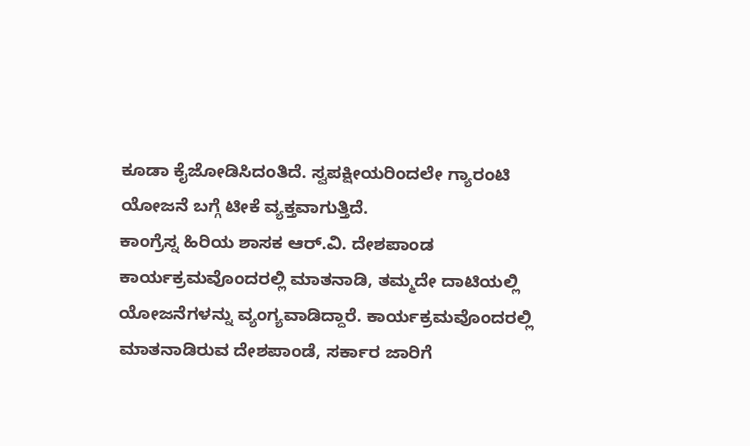ಕೂಡಾ ಕೈಜೋಡಿಸಿದಂತಿದೆ. ಸ್ವಪಕ್ಷೀಯರಿಂದಲೇ ಗ್ಯಾರಂಟಿ ಯೋಜನೆ ಬಗ್ಗೆ ಟೀಕೆ ವ್ಯಕ್ತವಾಗುತ್ತಿದೆ.
ಕಾಂಗ್ರೆಸ್ನ ಹಿರಿಯ ಶಾಸಕ ಆರ್.ವಿ. ದೇಶಪಾಂಡ ಕಾರ್ಯಕ್ರಮವೊಂದರಲ್ಲಿ ಮಾತನಾಡಿ, ತಮ್ಮದೇ ದಾಟಿಯಲ್ಲಿ ಯೋಜನೆಗಳನ್ನು ವ್ಯಂಗ್ಯವಾಡಿದ್ದಾರೆ. ಕಾರ್ಯಕ್ರಮವೊಂದರಲ್ಲಿ ಮಾತನಾಡಿರುವ ದೇಶಪಾಂಡೆ, ಸರ್ಕಾರ ಜಾರಿಗೆ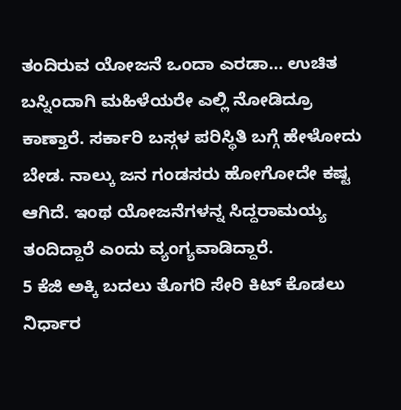ತಂದಿರುವ ಯೋಜನೆ ಒಂದಾ ಎರಡಾ… ಉಚಿತ ಬಸ್ನಿಂದಾಗಿ ಮಹಿಳೆಯರೇ ಎಲ್ಲಿ ನೋಡಿದ್ರೂ ಕಾಣ್ತಾರೆ. ಸರ್ಕಾರಿ ಬಸ್ಗಳ ಪರಿಸ್ಥಿತಿ ಬಗ್ಗೆ ಹೇಳೋದು ಬೇಡ. ನಾಲ್ಕು ಜನ ಗಂಡಸರು ಹೋಗೋದೇ ಕಷ್ಟ ಆಗಿದೆ. ಇಂಥ ಯೋಜನೆಗಳನ್ನ ಸಿದ್ದರಾಮಯ್ಯ ತಂದಿದ್ದಾರೆ ಎಂದು ವ್ಯಂಗ್ಯವಾಡಿದ್ದಾರೆ.
5 ಕೆಜಿ ಅಕ್ಕಿ ಬದಲು ತೊಗರಿ ಸೇರಿ ಕಿಟ್ ಕೊಡಲು ನಿರ್ಧಾರ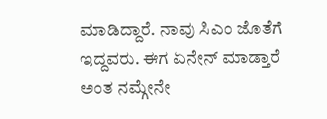ಮಾಡಿದ್ದಾರೆ. ನಾವು ಸಿಎಂ ಜೊತೆಗೆ ಇದ್ದವರು. ಈಗ ಏನೇನ್ ಮಾಡ್ತಾರೆ ಅಂತ ನಮ್ಗೇನೇ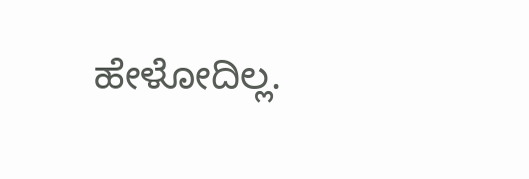ಹೇಳೋದಿಲ್ಲ.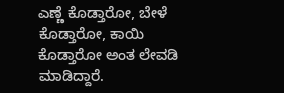ಎಣ್ಣೆ ಕೊಡ್ತಾರೋ, ಬೇಳೆ ಕೊಡ್ತಾರೋ, ಕಾಯಿ ಕೊಡ್ತಾರೋ ಅಂತ ಲೇವಡಿ ಮಾಡಿದ್ದಾರೆ.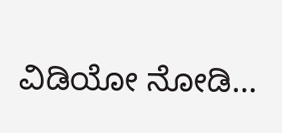ವಿಡಿಯೋ ನೋಡಿ…